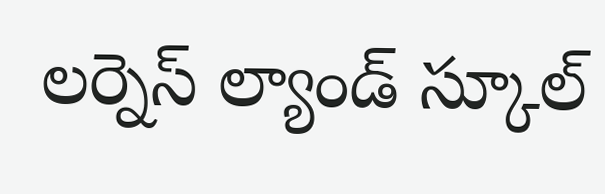లర్నెస్ ల్యాండ్ స్కూల్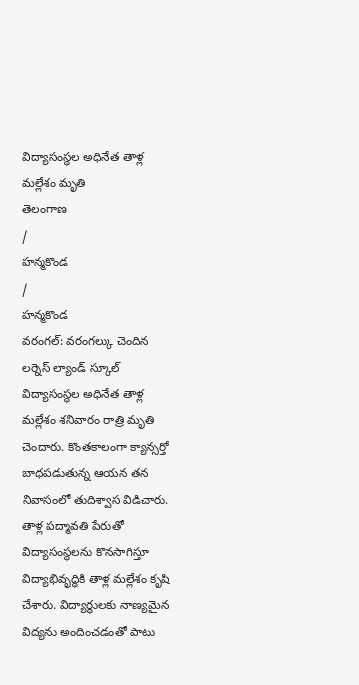విద్యాసంస్థల అధినేత తాళ్ల మల్లేశం మృతి
తెలంగాణ
/
హన్మకొండ
/
హన్మకొండ
వరంగల్: వరంగల్కు చెందిన లర్నెస్ ల్యాండ్ స్కూల్ విద్యాసంస్థల అధినేత తాళ్ల మల్లేశం శనివారం రాత్రి మృతి చెందారు. కొంతకాలంగా క్యాన్సర్తో బాధపడుతున్న ఆయన తన నివాసంలో తుదిశ్వాస విడిచారు.
తాళ్ల పద్మావతి పేరుతో విద్యాసంస్థలను కొనసాగిస్తూ విద్యాభివృద్ధికి తాళ్ల మల్లేశం కృషి చేశారు. విద్యార్థులకు నాణ్యమైన విద్యను అందించడంతో పాటు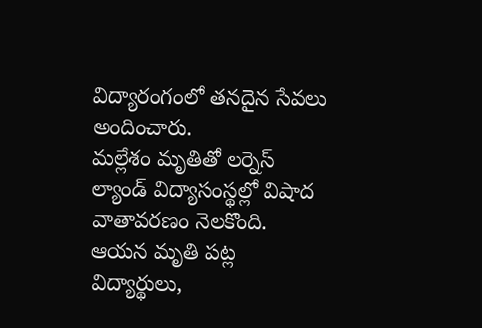విద్యారంగంలో తనదైన సేవలు అందించారు.
మల్లేశం మృతితో లర్నెస్ ల్యాండ్ విద్యాసంస్థల్లో విషాద వాతావరణం నెలకొంది. ఆయన మృతి పట్ల విద్యార్థులు,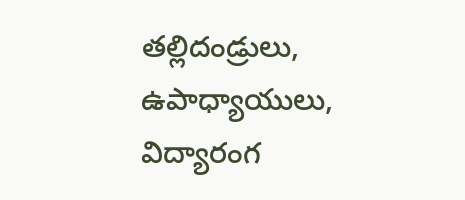తల్లిదండ్రులు, ఉపాధ్యాయులు, విద్యారంగ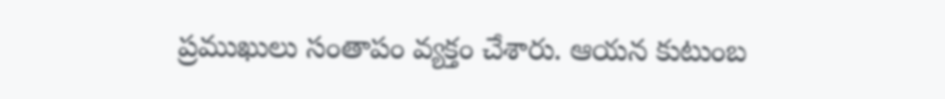ప్రముఖులు సంతాపం వ్యక్తం చేశారు. ఆయన కుటుంబ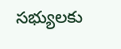సభ్యులకు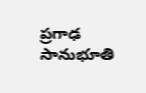ప్రగాఢ సానుభూతి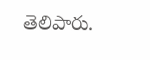తెలిపారు.